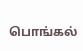பொங்கல்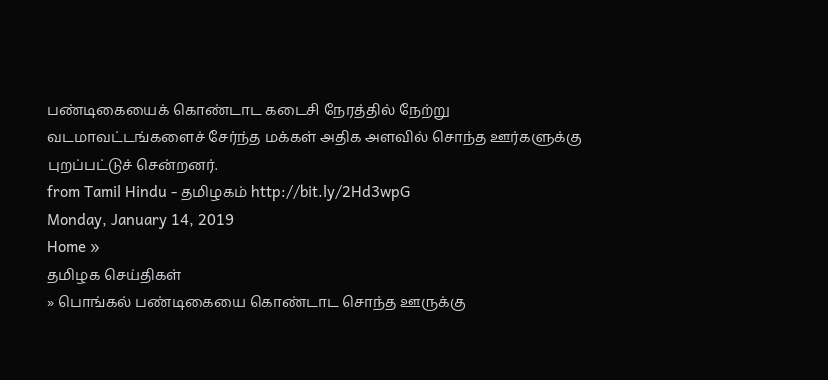பண்டிகையைக் கொண்டாட கடைசி நேரத்தில் நேற்று வடமாவட்டங்களைச் சேர்ந்த மக்கள் அதிக அளவில் சொந்த ஊர்களுக்கு புறப்பட்டுச் சென்றனர்.
from Tamil Hindu - தமிழகம் http://bit.ly/2Hd3wpG
Monday, January 14, 2019
Home »
தமிழக செய்திகள்
» பொங்கல் பண்டிகையை கொண்டாட சொந்த ஊருக்கு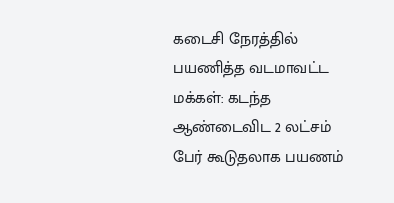கடைசி நேரத்தில் பயணித்த வடமாவட்ட மக்கள்: கடந்த ஆண்டைவிட 2 லட்சம் பேர் கூடுதலாக பயணம்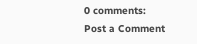0 comments:
Post a Comment